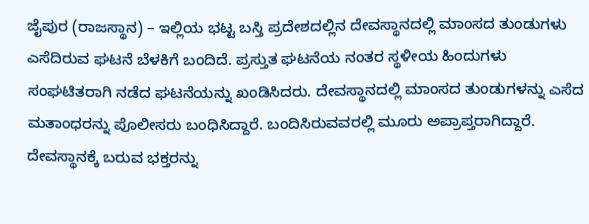ಜೈಪುರ (ರಾಜಸ್ಥಾನ) – ಇಲ್ಲಿಯ ಭಟ್ಟ ಬಸ್ತಿ ಪ್ರದೇಶದಲ್ಲಿನ ದೇವಸ್ಥಾನದಲ್ಲಿ ಮಾಂಸದ ತುಂಡುಗಳು ಎಸೆದಿರುವ ಘಟನೆ ಬೆಳಕಿಗೆ ಬಂದಿದೆ. ಪ್ರಸ್ತುತ ಘಟನೆಯ ನಂತರ ಸ್ಥಳೀಯ ಹಿಂದುಗಳು ಸಂಘಟಿತರಾಗಿ ನಡೆದ ಘಟನೆಯನ್ನು ಖಂಡಿಸಿದರು. ದೇವಸ್ಥಾನದಲ್ಲಿ ಮಾಂಸದ ತುಂಡುಗಳನ್ನು ಎಸೆದ ಮತಾಂಧರನ್ನು ಪೊಲೀಸರು ಬಂಧಿಸಿದ್ದಾರೆ. ಬಂದಿಸಿರುವವರಲ್ಲಿ ಮೂರು ಅಪ್ರಾಪ್ತರಾಗಿದ್ದಾರೆ. ದೇವಸ್ಥಾನಕ್ಕೆ ಬರುವ ಭಕ್ತರನ್ನು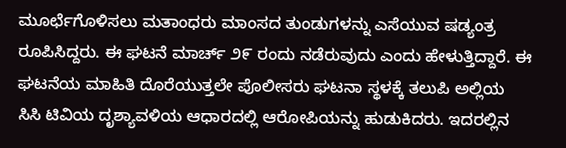ಮೂರ್ಛೆಗೊಳಿಸಲು ಮತಾಂಧರು ಮಾಂಸದ ತುಂಡುಗಳನ್ನು ಎಸೆಯುವ ಷಡ್ಯಂತ್ರ ರೂಪಿಸಿದ್ದರು. ಈ ಘಟನೆ ಮಾರ್ಚ್ ೨೯ ರಂದು ನಡೆರುವುದು ಎಂದು ಹೇಳುತ್ತಿದ್ದಾರೆ. ಈ ಘಟನೆಯ ಮಾಹಿತಿ ದೊರೆಯುತ್ತಲೇ ಪೊಲೀಸರು ಘಟನಾ ಸ್ಥಳಕ್ಕೆ ತಲುಪಿ ಅಲ್ಲಿಯ ಸಿಸಿ ಟಿವಿಯ ದೃಶ್ಯಾವಳಿಯ ಆಧಾರದಲ್ಲಿ ಆರೋಪಿಯನ್ನು ಹುಡುಕಿದರು. ಇದರಲ್ಲಿನ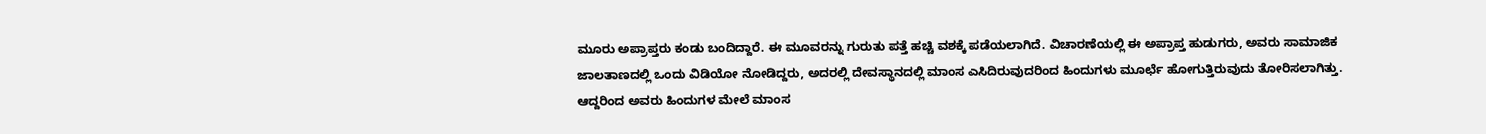ಮೂರು ಅಪ್ರಾಪ್ತರು ಕಂಡು ಬಂದಿದ್ದಾರೆ. ಈ ಮೂವರನ್ನು ಗುರುತು ಪತ್ತೆ ಹಚ್ಚಿ ವಶಕ್ಕೆ ಪಡೆಯಲಾಗಿದೆ. ವಿಚಾರಣೆಯಲ್ಲಿ ಈ ಅಪ್ರಾಪ್ತ ಹುಡುಗರು, ಅವರು ಸಾಮಾಜಿಕ ಜಾಲತಾಣದಲ್ಲಿ ಒಂದು ವಿಡಿಯೋ ನೋಡಿದ್ದರು, ಅದರಲ್ಲಿ ದೇವಸ್ಥಾನದಲ್ಲಿ ಮಾಂಸ ಎಸಿದಿರುವುದರಿಂದ ಹಿಂದುಗಳು ಮೂರ್ಛೆ ಹೋಗುತ್ತಿರುವುದು ತೋರಿಸಲಾಗಿತ್ತು. ಆದ್ದರಿಂದ ಅವರು ಹಿಂದುಗಳ ಮೇಲೆ ಮಾಂಸ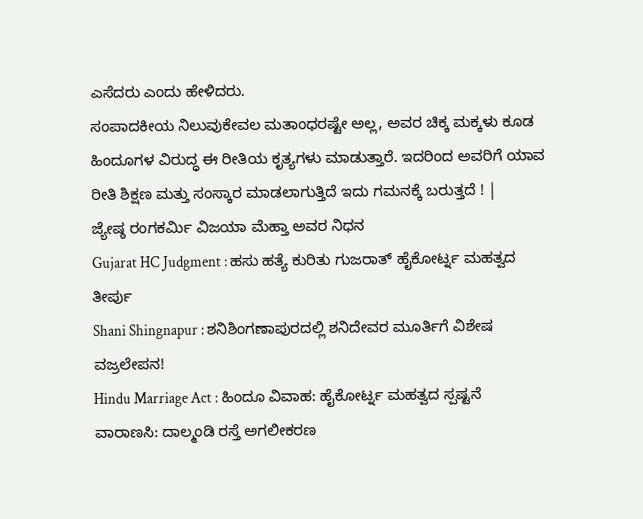ಎಸೆದರು ಎಂದು ಹೇಳಿದರು.
ಸಂಪಾದಕೀಯ ನಿಲುವುಕೇವಲ ಮತಾಂಧರಷ್ಟೇ ಅಲ್ಲ, ಅವರ ಚಿಕ್ಕ ಮಕ್ಕಳು ಕೂಡ ಹಿಂದೂಗಳ ವಿರುದ್ಧ ಈ ರೀತಿಯ ಕೃತ್ಯಗಳು ಮಾಡುತ್ತಾರೆ. ಇದರಿಂದ ಅವರಿಗೆ ಯಾವ ರೀತಿ ಶಿಕ್ಷಣ ಮತ್ತು ಸಂಸ್ಕಾರ ಮಾಡಲಾಗುತ್ತಿದೆ ಇದು ಗಮನಕ್ಕೆ ಬರುತ್ತದೆ ! |
ಜ್ಯೇಷ್ಠ ರಂಗಕರ್ಮಿ ವಿಜಯಾ ಮೆಹ್ತಾ ಅವರ ನಿಧನ
Gujarat HC Judgment : ಹಸು ಹತ್ಯೆ ಕುರಿತು ಗುಜರಾತ್ ಹೈಕೋರ್ಟ್ನ ಮಹತ್ವದ ತೀರ್ಪು
Shani Shingnapur : ಶನಿಶಿಂಗಣಾಪುರದಲ್ಲಿ ಶನಿದೇವರ ಮೂರ್ತಿಗೆ ವಿಶೇಷ ವಜ್ರಲೇಪನ!
Hindu Marriage Act : ಹಿಂದೂ ವಿವಾಹ: ಹೈಕೋರ್ಟ್ನ ಮಹತ್ವದ ಸ್ಪಷ್ಟನೆ
ವಾರಾಣಸಿ: ದಾಲ್ಮಂಡಿ ರಸ್ತೆ ಅಗಲೀಕರಣ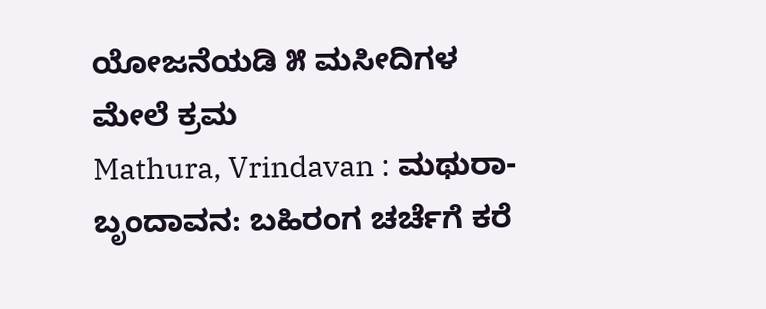ಯೋಜನೆಯಡಿ ೫ ಮಸೀದಿಗಳ ಮೇಲೆ ಕ್ರಮ
Mathura, Vrindavan : ಮಥುರಾ-ಬೃಂದಾವನ: ಬಹಿರಂಗ ಚರ್ಚೆಗೆ ಕರೆ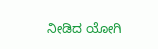ನೀಡಿದ ಯೋಗಿ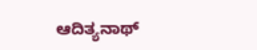ಆದಿತ್ಯನಾಥ್